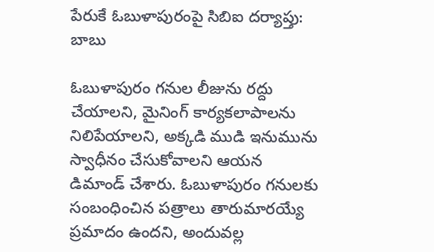పేరుకే ఓబుళాపురంపై సిబిఐ దర్యాప్తు: బాబు

ఓబుళాపురం గనుల లీజును రద్దు చేయాలని, మైనింగ్ కార్యకలాపాలను నిలిపేయాలని, అక్కడి ముడి ఇనుమును స్వాధీనం చేసుకోవాలని ఆయన డిమాండ్ చేశారు. ఓబుళాపురం గనులకు సంబంధించిన పత్రాలు తారుమారయ్యే ప్రమాదం ఉందని, అందువల్ల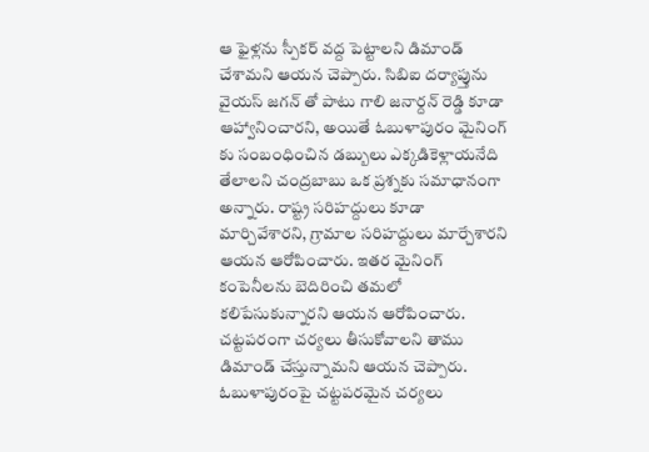ఆ ఫైళ్లను స్పీకర్ వద్ద పెట్టాలని డిమాండ్ చేశామని ఆయన చెప్పారు. సిబిఐ దర్యాప్తును వైయస్ జగన్ తో పాటు గాలి జనార్దన్ రెడ్డి కూడా ఆహ్వానించారని, అయితే ఓబుళాపురం మైనింగ్ కు సంబంధించిన డబ్బులు ఎక్కడికెళ్లాయనేది తేలాలని చంద్రబాబు ఒక ప్రశ్నకు సమాధానంగా అన్నారు. రాష్ట్ర సరిహద్దులు కూడా మార్చివేశారని, గ్రామాల సరిహద్దులు మార్చేశారని ఆయన ఆరోపించారు. ఇతర మైనింగ్ కంపెనీలను బెదిరించి తమలో కలిపేసుకున్నారని ఆయన ఆరోపించారు. చట్టపరంగా చర్యలు తీసుకోవాలని తాము డిమాండ్ చేస్తున్నామని ఆయన చెప్పారు. ఓబుళాపురంపై చట్టపరమైన చర్యలు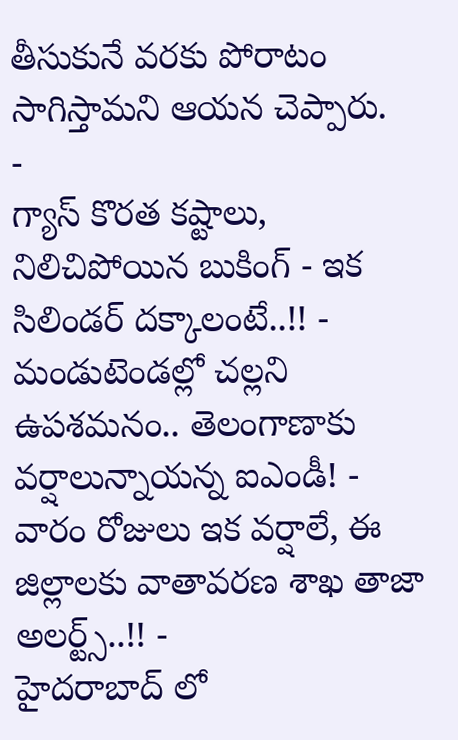తీసుకునే వరకు పోరాటం సాగిస్తామని ఆయన చెప్పారు.
-
గ్యాస్ కొరత కష్టాలు, నిలిచిపోయిన బుకింగ్ - ఇక సిలిండర్ దక్కాలంటే..!! -
మండుటెండల్లో చల్లని ఉపశమనం.. తెలంగాణాకు వర్షాలున్నాయన్న ఐఎండీ! -
వారం రోజులు ఇక వర్షాలే, ఈ జిల్లాలకు వాతావరణ శాఖ తాజా అలర్ట్స్..!! -
హైదరాబాద్ లో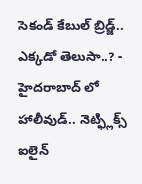సెకండ్ కేబుల్ బ్రిడ్జ్.. ఎక్కడో తెలుసా..? -
హైదరాబాద్ లో హాలీవుడ్.. నెట్ఫ్లిక్స్ ఐలైన్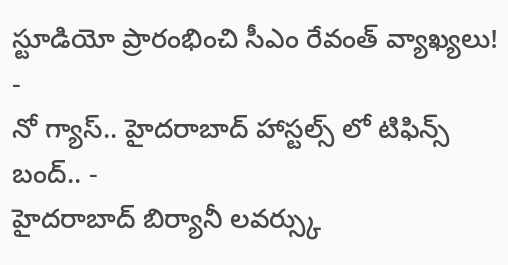స్టూడియో ప్రారంభించి సీఎం రేవంత్ వ్యాఖ్యలు! -
నో గ్యాస్.. హైదరాబాద్ హాస్టల్స్ లో టిఫిన్స్ బంద్.. -
హైదరాబాద్ బిర్యానీ లవర్స్కు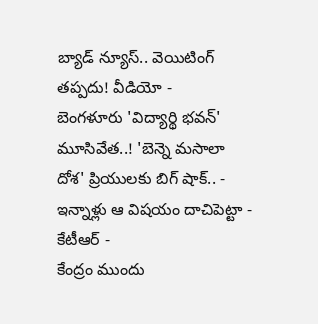బ్యాడ్ న్యూస్.. వెయిటింగ్ తప్పదు! వీడియో -
బెంగళూరు 'విద్యార్థి భవన్' మూసివేత..! 'బెన్నె మసాలా దోశ' ప్రియులకు బిగ్ షాక్.. -
ఇన్నాళ్లు ఆ విషయం దాచిపెట్టా - కేటీఆర్ -
కేంద్రం ముందు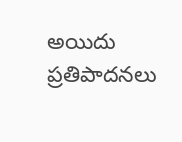అయిదు ప్రతిపాదనలు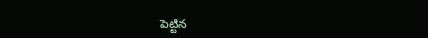పెట్టిన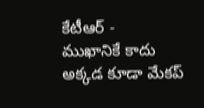కేటీఆర్ -
ముఖానికే కాదు అక్కడ కూడా మేకప్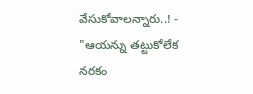వేసుకోవాలన్నారు..! -
"ఆయన్ను తట్టుకోలేక నరకం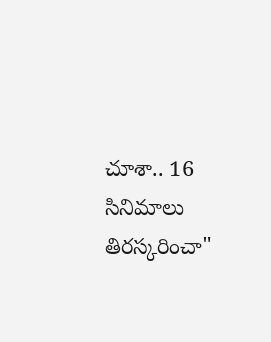చూశా.. 16 సినిమాలు తిరస్కరించా"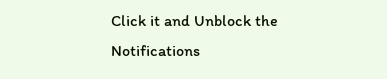Click it and Unblock the Notifications